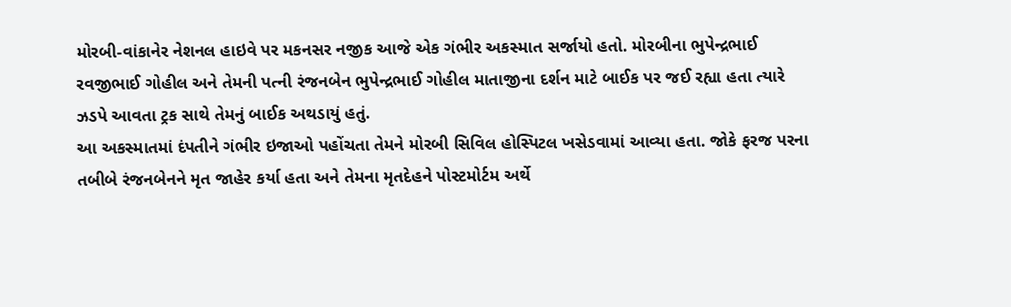મોરબી-વાંકાનેર નેશનલ હાઇવે પર મકનસર નજીક આજે એક ગંભીર અકસ્માત સર્જાયો હતો. મોરબીના ભુપેન્દ્રભાઈ રવજીભાઈ ગોહીલ અને તેમની પત્ની રંજનબેન ભુપેન્દ્રભાઈ ગોહીલ માતાજીના દર્શન માટે બાઈક પર જઈ રહ્યા હતા ત્યારે ઝડપે આવતા ટ્રક સાથે તેમનું બાઈક અથડાયું હતું.
આ અકસ્માતમાં દંપતીને ગંભીર ઇજાઓ પહોંચતા તેમને મોરબી સિવિલ હોસ્પિટલ ખસેડવામાં આવ્યા હતા. જોકે ફરજ પરના તબીબે રંજનબેનને મૃત જાહેર કર્યા હતા અને તેમના મૃતદેહને પોસ્ટમોર્ટમ અર્થે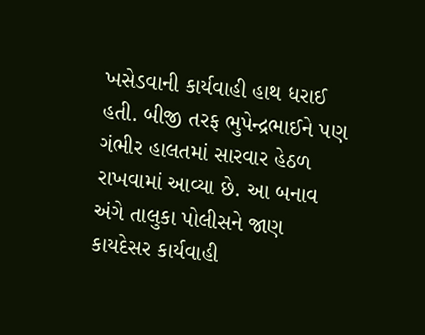ખસેડવાની કાર્યવાહી હાથ ધરાઈ હતી. બીજી તરફ ભુપેન્દ્રભાઈને પણ ગંભીર હાલતમાં સારવાર હેઠળ રાખવામાં આવ્યા છે. આ બનાવ અંગે તાલુકા પોલીસને જાણ કાયદેસર કાર્યવાહી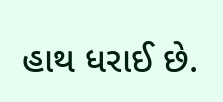હાથ ધરાઈ છે.